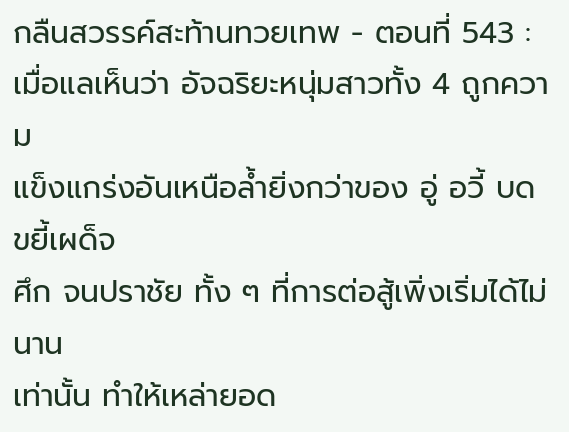กลืนสวรรค์สะท้านทวยเทพ - ตอนที่ 543 :
เมื่อแลเห็นว่า อัจฉริยะหนุ่มสาวทั้ง 4 ถูกความ
แข็งแกร่งอันเหนือล้ำยิ่งกว่าของ อู่ อวี้ บดขยี้เผด็จ
ศึก จนปราชัย ทั้ง ๆ ที่การต่อสู้เพิ่งเริ่มได้ไม่นาน
เท่านั้น ทำให้เหล่ายอด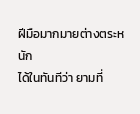ฝีมือมากมายต่างตระหนัก
ได้ในทันทีว่า ยามที่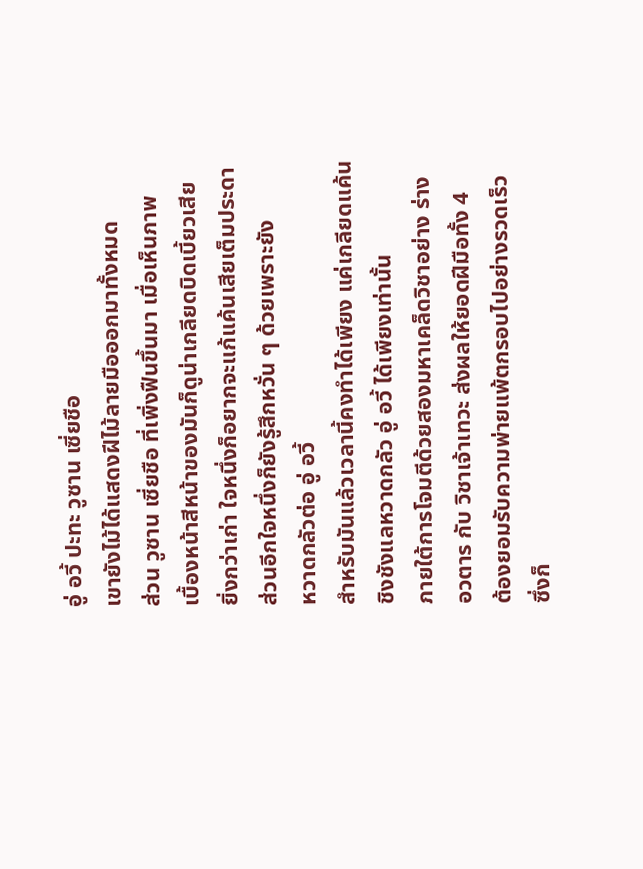อู่ อวี้ ปะทะ วูซาน เซี่ยชือ
เขายังไม้ได้แสดงฝีไม้ลายมือออกมาทั้งหมด
ส่วน วูซาน เซี่ยชือ ที่เพิ่งฟืนขึ้นมา เมื่อเห็นภาพ
เบื้องหน้าสีหน้าของมันก็ดูน่าเกลียดบิดเบี้ยวเสีย
ยิ่งกว่าเก่า ใจหนึ่งก็อยากจะแก้แค้นเสียเต็มประดา
ส่วนอีกใจหนึ่งก็ยังรู้สึกหวั่น ๆ ด้วยเพราะยัง
หวาดกลัวต่อ อู่ อวี้
สำหรับมันแล้วเวลานี้คงทำได้เพียง แค่เกลียดแค้น
ชิงชังแลหวาดกลัว อู่ อวี้ ได้เพียงเท่านั้น
ภายใต้การโจมตีด้วยสองมหาเคล็ดวิชาอย่าง ร่าง
อวตาร กับ วิชาเจ้าเทวะ ส่งผลให้ยอดฝีมือทั้ง 4
ต้องยอมรับความพ่ายแพ้ตกรอบไปอย่างรวดเร็ว
ซึ่งก็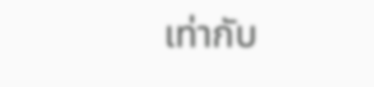เท่ากับ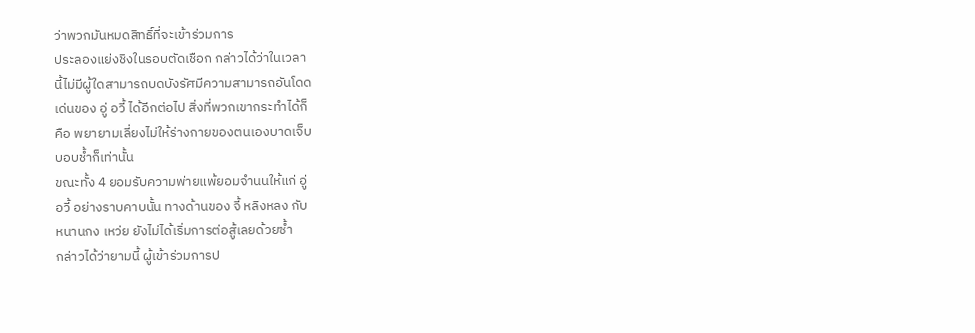ว่าพวกมันหมดสิทธิ์ที่จะเข้าร่วมการ
ประลองแย่งชิงในรอบตัดเชือก กล่าวได้ว่าในเวลา
นี้ไม่มีผู้ใดสามารถบดบังรัศมีความสามารถอันโดด
เด่นของ อู่ อวี้ ได้อีกต่อไป สิ่งที่พวกเขากระทำได้ก็
คือ พยายามเลี่ยงไม่ให้ร่างกายของตนเองบาดเจ็บ
บอบช้ำก็เท่านั้น
ขณะทั้ง 4 ยอมรับความพ่ายแพ้ยอมจำนนให้แก่ อู่
อวี้ อย่างราบคาบนั้น ทางด้านของ จี้ หลิงหลง กับ
หนานกง เหว่ย ยังไม่ได้เริ่มการต่อสู้เลยด้วยซ้ำ
กล่าวได้ว่ายามนี้ ผู้เข้าร่วมการป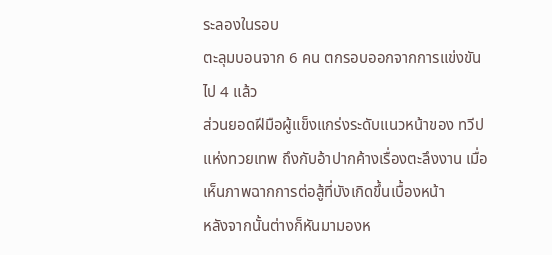ระลองในรอบ
ตะลุมบอนจาก 6 คน ตกรอบออกจากการแข่งขัน
ไป 4 แล้ว
ส่วนยอดฝีมือผู้แข็งแกร่งระดับแนวหน้าของ ทวีป
แห่งทวยเทพ ถึงกับอ้าปากค้างเรื่องตะลึงงาน เมื่อ
เห็นภาพฉากการต่อสู้ที่บังเกิดขึ้นเบื้องหน้า
หลังจากนั้นต่างก็หันมามองห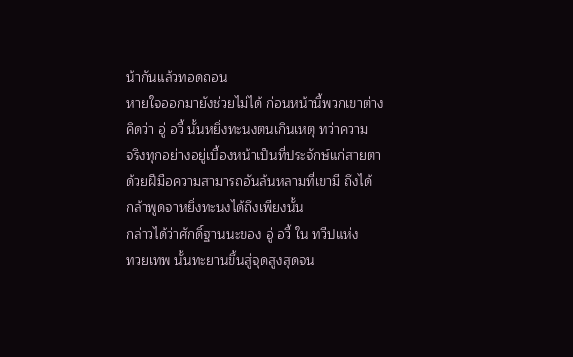น้ากันแล้วทอดถอน
หายใจออกมายังช่วยไม่ได้ ก่อนหน้านี้พวกเขาต่าง
คิดว่า อู่ อวี้ นั้นหยิ่งทะนงตนเกินเหตุ ทว่าความ
จริงทุกอย่างอยู่เบื้องหน้าเป็นที่ประจักษ์แก่สายตา
ด้วยฝีมือความสามารถอันล้นหลามที่เขามี ถึงได้
กล้าพูดจาหยิ่งทะนงได้ถึงเพียงนั้น
กล่าวได้ว่าศักดิ์ฐานนะของ อู่ อวี้ ใน ทวีปแห่ง
ทวยเทพ นั้นทะยานขึ้นสู่จุดสูงสุดจน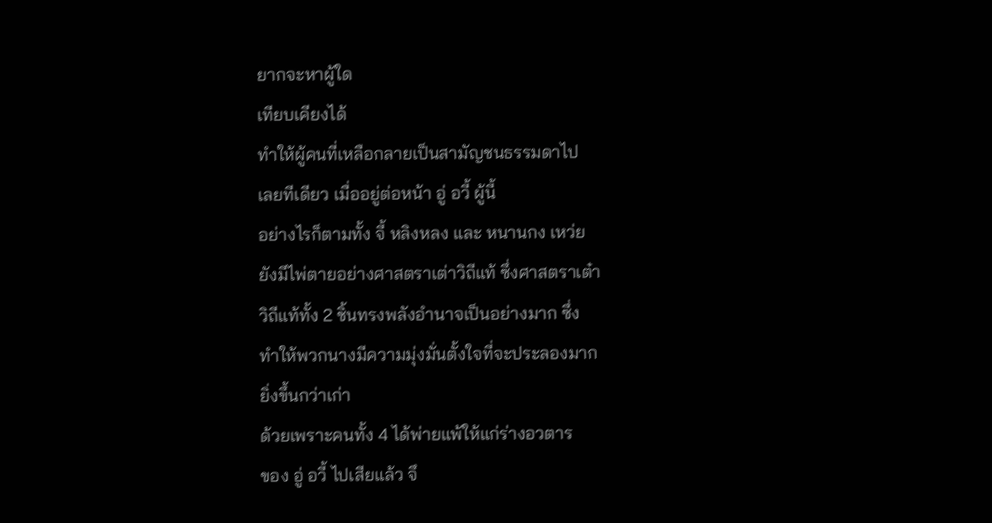ยากจะหาผู้ใด
เทียบเคียงได้
ทำให้ผู้คนที่เหลือกลายเป็นสามัญชนธรรมดาไป
เลยทีเดียว เมื่ออยู่ต่อหน้า อู่ อวี้ ผู้นี้
อย่างไรก็ตามทั้ง จี้ หลิงหลง และ หนานกง เหว่ย
ยังมีไพ่ตายอย่างศาสตราเต่าวิถีแท้ ซึ่งศาสตราเต๋า
วิถีแท้ทั้ง 2 ชิ้นทรงพลังอำนาจเป็นอย่างมาก ซึ่ง
ทำให้พวกนางมีความมุ่งมั่นตั้งใจที่จะประลองมาก
ยิ่งขึ้นกว่าเก่า
ด้วยเพราะคนทั้ง 4 ได้พ่ายแพ้ให้แก่ร่างอวตาร
ของ อู่ อวี้ ไปเสียแล้ว จึ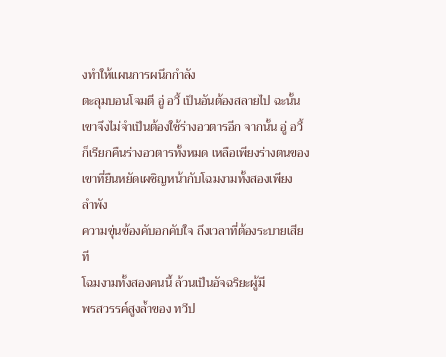งทำให้แผนการผนึกกำลัง
ตะลุมบอนโจมตี อู่ อวี้ เป็นอันต้องสลายไป ฉะนั้น
เขาจึงไม่จำเป็นต้องใช้ร่างอวตารอีก จากนั้น อู่ อวี้
ก็เรียกคืนร่างอวตารทั้งหมด เหลือเพียงร่างตนของ
เขาที่ยืนหยัดเผชิญหน้ากับโฉมงามทั้งสองเพียง
ลำพัง
ความขุ่นข้องคับอกคับใจ ถึงเวลาที่ต้องระบายเสีย
ที
โฉมงามทั้งสองคนนี้ ล้วนเป็นอัจฉริยะผู้มี
พรสวรรค์สูงล้ำของ ทวีป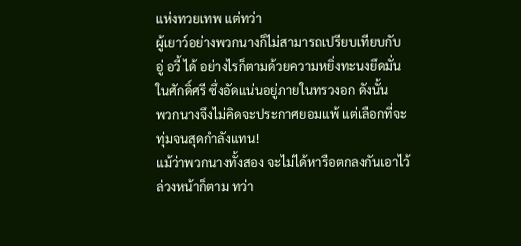แห่งทวยเทพ แต่ทว่า
ผู้เยาว์อย่างพวกนางก็ไม่สามารถเปรียบเทียบกับ
อู่ อวี้ ได้ อย่างไรก็ตามด้วยความหยิ่งทะนงยึดมั่น
ในศักดิ์ศรี ซึ่งอัดแน่นอยู่ภายในทรวงอก ดังนั้น
พวกนางจึงไม่คิดจะประกาศยอมแพ้ แต่เลือกที่จะ
ทุ่มจนสุดกำลังแทน!
แม้ว่าพวกนางทั้งสอง จะไม่ได้หารือตกลงกันเอาไว้
ล่วงหน้าก็ตาม ทว่า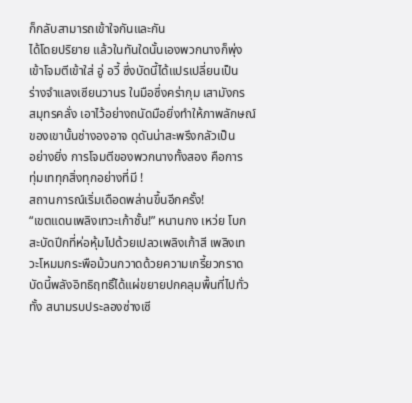ก็กลับสามารถเข้าใจกันและกัน
ได้โดยปริยาย แล้วในทันใดนั้นเองพวกนางก็พุ่ง
เข้าโจมตีเข้าใส่ อู่ อวี้ ซึ่งบัดนี้ได้แปรเปลี่ยนเป็น
ร่างจำแลงเซียนวานร ในมือซึ่งคร่ากุม เสามังกร
สมุทรคลั่ง เอาไว้อย่างถนัดมือยิ่งทำให้ภาพลักษณ์
ของเขานั้นช่างองอาจ ดุดันน่าสะพรึงกลัวเป็น
อย่างยิ่ง การโจมตีของพวกนางทั้งสอง คือการ
ทุ่มเททุกสิ่งทุกอย่างที่มี !
สถานการณ์เริ่มเดือดพล่านขึ้นอีกครั้ง!
“เขตแดนเพลิงเทวะเก้าชั้น!” หนานกง เหว่ย โบก
สะบัดปีกที่ห่อหุ้มไปด้วยเปลวเพลิงเก้าสี เพลิงเท
วะโหมมกระพือม้วนกวาดด้วยความเกรี้ยวกราด
บัดนี้พลังอิทธิฤทธิ์ได้แผ่ขยายปกคลุมพื้นที่ไปทั่ว
ทั้ง สนามรบประลองซ่างเซี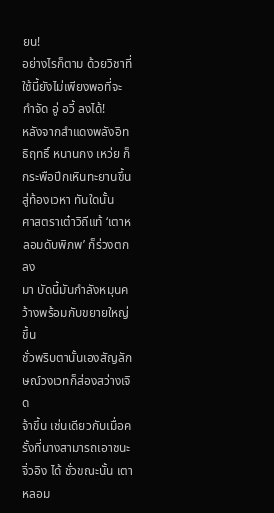ยน!
อย่างไรก็ตาม ด้วยวิชาที่ใช้นี้ยังไม่เพียงพอที่จะ
กำจัด อู่ อวี้ ลงได้!
หลังจากสำแดงพลังอิทธิฤทธิ์ หนานกง เหว่ย ก็
กระพือปีกเหินทะยานขึ้นสู่ท้องเวหา ทันใดนั้น
ศาสตราเต๋าวิถีแท้ ‘เตาหลอมดับพิภพ’ ก็ร่วงตกลง
มา บัดนี้มันกำลังหมุนคว้างพร้อมกับขยายใหญ่ขึ้น
ชั่วพริบตานั้นเองสัญลักษณ์วงเวทก็ส่องสว่างเจิด
จ้าขึ้น เช่นเดียวกับเมื่อครั้งที่นางสามารถเอาชนะ
จิ่วอิง ได้ ชั่วขณะนั้น เตาหลอม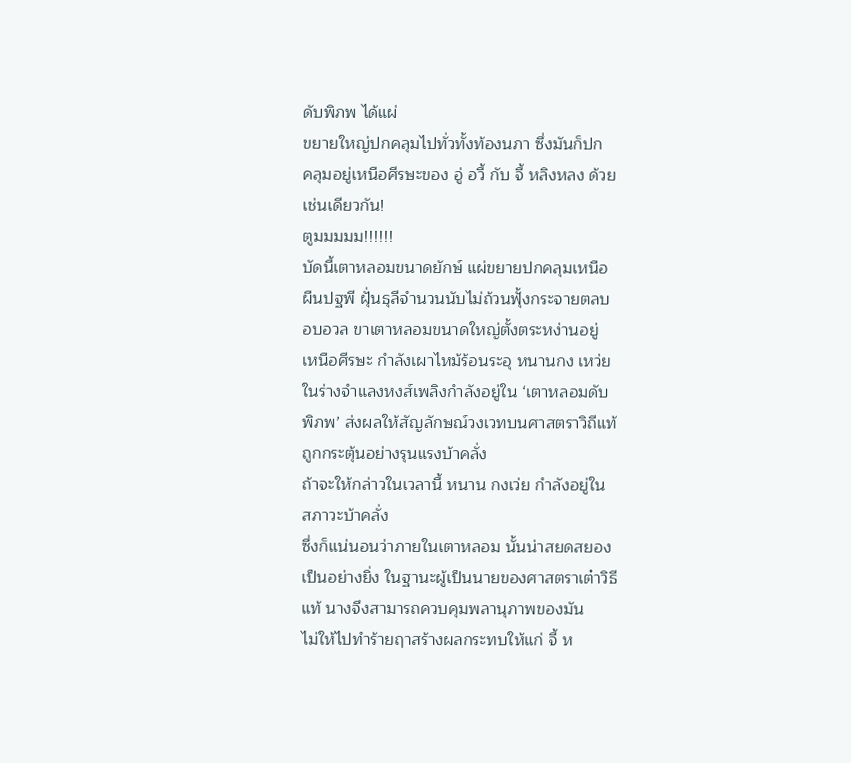ดับพิภพ ได้แผ่
ขยายใหญ่ปกคลุมไปทั่วทั้งท้องนภา ซึ่งมันก็ปก
คลุมอยู่เหนือศีรษะของ อู่ อวี้ กับ จี้ หลิงหลง ด้วย
เช่นเดียวกัน!
ตูมมมมม!!!!!!
บัดนี้เตาหลอมขนาดยักษ์ แผ่ขยายปกคลุมเหนือ
ผืนปฐพี ฝุั่นธุลีจำนวนนับไม่ถ้วนฟุั้งกระจายตลบ
อบอวล ขาเตาหลอมขนาดใหญ่ตั้งตระหง่านอยู่
เหนือศีรษะ กำลังเผาไหม้ร้อนระอุ หนานกง เหว่ย
ในร่างจำแลงหงส์เพลิงกำลังอยู่ใน ‘เตาหลอมดับ
พิภพ’ ส่งผลให้สัญลักษณ์วงเวทบนศาสตราวิถีแท้
ถูกกระตุ้นอย่างรุนแรงบ้าคลั่ง
ถ้าจะให้กล่าวในเวลานี้ หนาน กงเว่ย กำลังอยู่ใน
สภาวะบ้าคลั่ง
ซึ่งก็แน่นอนว่าภายในเตาหลอม นั้นน่าสยดสยอง
เป็นอย่างยิ่ง ในฐานะผู้เป็นนายของศาสตราเต๋าวิธี
แท้ นางจึงสามารถควบคุมพลานุภาพของมัน
ไม่ให้ไปทำร้ายฤาสร้างผลกระทบให้แก่ จี้ ห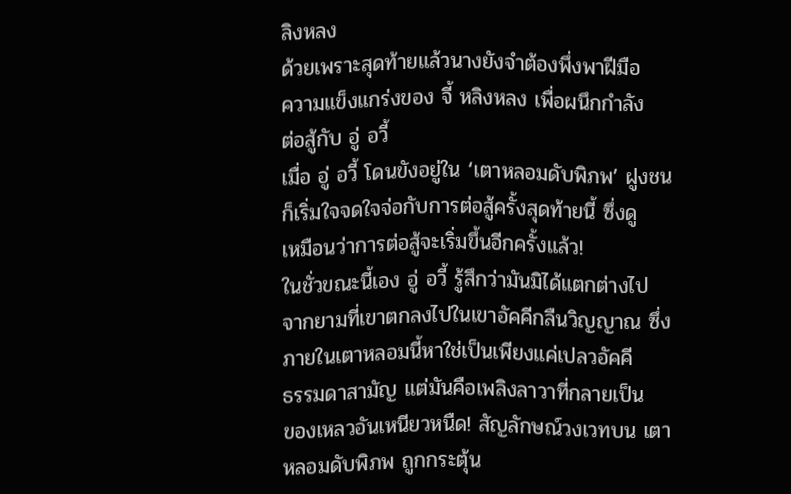ลิงหลง
ด้วยเพราะสุดท้ายแล้วนางยังจำต้องพึ่งพาฝีมือ
ความแข็งแกร่งของ จี้ หลิงหลง เพื่อผนึกกำลัง
ต่อสู้กับ อู่ อวี้
เมื่อ อู่ อวี้ โดนขังอยู่ใน ‘เตาหลอมดับพิภพ’ ฝูงชน
ก็เริ่มใจจดใจจ่อกับการต่อสู้ครั้งสุดท้ายนี้ ซึ่งดู
เหมือนว่าการต่อสู้จะเริ่มขึ้นอีกครั้งแล้ว!
ในชั่วขณะนี้เอง อู่ อวี้ รู้สึกว่ามันมิได้แตกต่างไป
จากยามที่เขาตกลงไปในเขาอัคคีกลืนวิญญาณ ซึ่ง
ภายในเตาหลอมนี้หาใช่เป็นเพียงแค่เปลวอัคคี
ธรรมดาสามัญ แต่มันคือเพลิงลาวาที่กลายเป็น
ของเหลวอันเหนียวหนืด! สัญลักษณ์วงเวทบน เตา
หลอมดับพิภพ ถูกกระตุ้น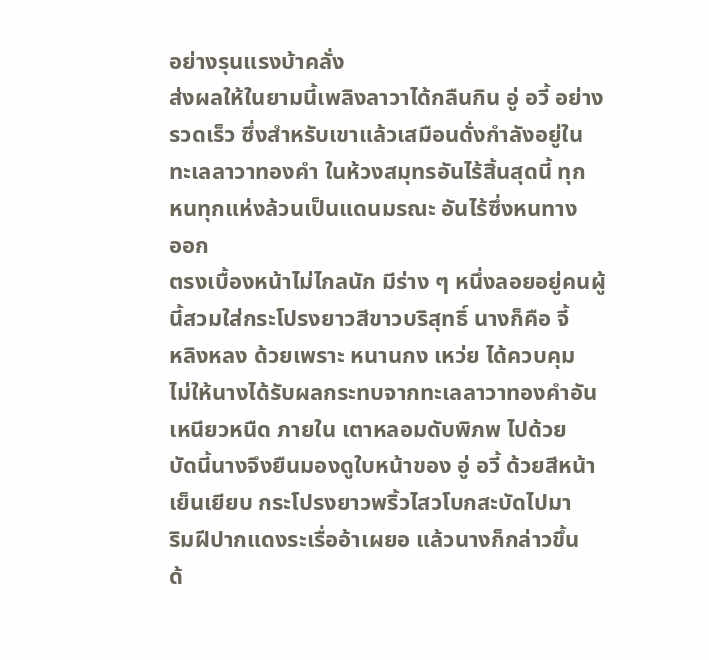อย่างรุนแรงบ้าคลั่ง
ส่งผลให้ในยามนี้เพลิงลาวาได้กลืนกิน อู่ อวี้ อย่าง
รวดเร็ว ซึ่งสำหรับเขาแล้วเสมือนดั่งกำลังอยู่ใน
ทะเลลาวาทองคำ ในห้วงสมุทรอันไร้สิ้นสุดนี้ ทุก
หนทุกแห่งล้วนเป็นแดนมรณะ อันไร้ซึ่งหนทาง
ออก
ตรงเบื้องหน้าไม่ไกลนัก มีร่าง ๆ หนึ่งลอยอยู่คนผู้
นี้สวมใส่กระโปรงยาวสีขาวบริสุทธิ์ นางก็คือ จี้
หลิงหลง ด้วยเพราะ หนานกง เหว่ย ได้ควบคุม
ไม่ให้นางได้รับผลกระทบจากทะเลลาวาทองคำอัน
เหนียวหนืด ภายใน เตาหลอมดับพิภพ ไปด้วย
บัดนี้นางจึงยืนมองดูใบหน้าของ อู่ อวี้ ด้วยสีหน้า
เย็นเยียบ กระโปรงยาวพริ้วไสวโบกสะบัดไปมา
ริมฝีปากแดงระเรื่ออ้าเผยอ แล้วนางก็กล่าวขึ้น
ด้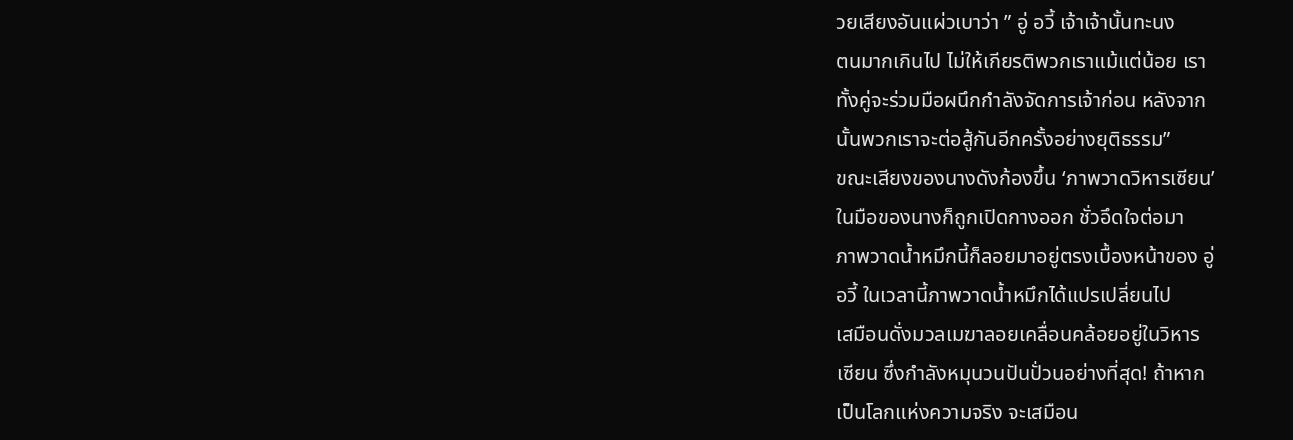วยเสียงอันแผ่วเบาว่า ” อู่ อวี้ เจ้าเจ้านั้นทะนง
ตนมากเกินไป ไม่ให้เกียรติพวกเราแม้แต่น้อย เรา
ทั้งคู่จะร่วมมือผนึกกำลังจัดการเจ้าก่อน หลังจาก
นั้นพวกเราจะต่อสู้กันอีกครั้งอย่างยุติธรรม”
ขณะเสียงของนางดังก้องขึ้น ‘ภาพวาดวิหารเซียน’
ในมือของนางก็ถูกเปิดกางออก ชั่วอึดใจต่อมา
ภาพวาดน้ำหมึกนี้ก็ลอยมาอยู่ตรงเบื้องหน้าของ อู่
อวี้ ในเวลานี้ภาพวาดน้ำหมึกได้แปรเปลี่ยนไป
เสมือนดั่งมวลเมฆาลอยเคลื่อนคล้อยอยู่ในวิหาร
เซียน ซึ่งกำลังหมุนวนปันปั่วนอย่างที่สุด! ถ้าหาก
เป็นโลกแห่งความจริง จะเสมือน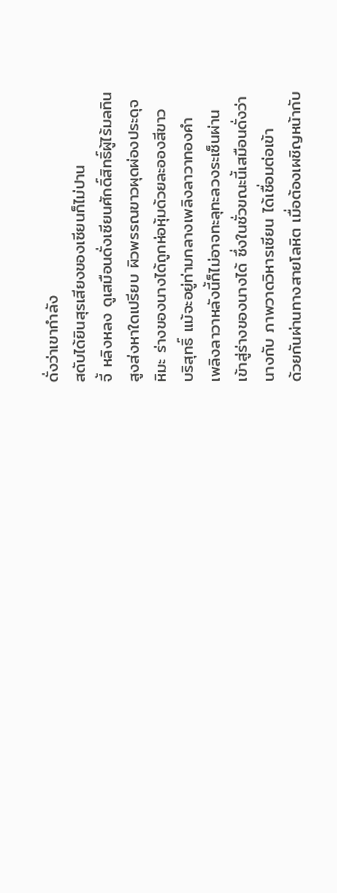ดั่งว่าเขากำลัง
สดับได้ยินสุรเสียงของเซียนก็ไม่ปาน
จี้ หลิงหลง ดูเสมือนดั่งเซียนศักดิ์สิทธิ์ผู้ไร้มลทิน
สูงส่งหาใดเปรียบ ผิวพรรณขาวผุดผ่องประดุจ
หิมะ ร่างของนางได้ถูกห่อหุ้มด้วยละอองสีขาว
บริสุทธิ์ แม้จะอยู่ท่ามกลางเพลิงลาวาทองคำ
เพลิงลาวาหลังนี้ก็ไม่อาจทะลุทะลวงระเซ็นผ่าน
เข้าสู่ร่างของนางได้ ซึ่งในชั่วขณะนี้เสมือนดั่งว่า
นางกับ ภาพวาดวิหารเซียน ได้เชื่อมต่อเข้า
ด้วยกันผ่านทางสายโลหิต เมื่อต้องเผชิญหน้ากับ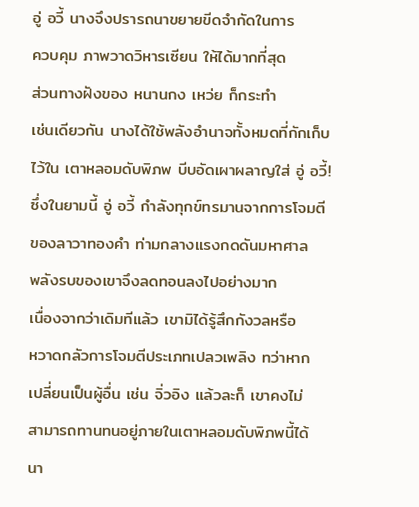อู่ อวี้ นางจึงปรารถนาขยายขีดจำกัดในการ
ควบคุม ภาพวาดวิหารเซียน ให้ได้มากที่สุด
ส่วนทางฝังของ หนานกง เหว่ย ก็กระทำ
เช่นเดียวกัน นางได้ใช้พลังอำนาจทั้งหมดที่กักเก็บ
ไว้ใน เตาหลอมดับพิภพ บีบอัดเผาผลาญใส่ อู่ อวี้!
ซึ่งในยามนี้ อู่ อวี้ กำลังทุกข์ทรมานจากการโจมตี
ของลาวาทองคำ ท่ามกลางแรงกดดันมหาศาล
พลังรบของเขาจึงลดทอนลงไปอย่างมาก
เนื่องจากว่าเดิมทีแล้ว เขามิได้รู้สึกกังวลหรือ
หวาดกลัวการโจมตีประเภทเปลวเพลิง ทว่าหาก
เปลี่ยนเป็นผู้อื่น เช่น จิ่วอิง แล้วละก็ เขาคงไม่
สามารถทานทนอยู่ภายในเตาหลอมดับพิภพนี้ได้
นา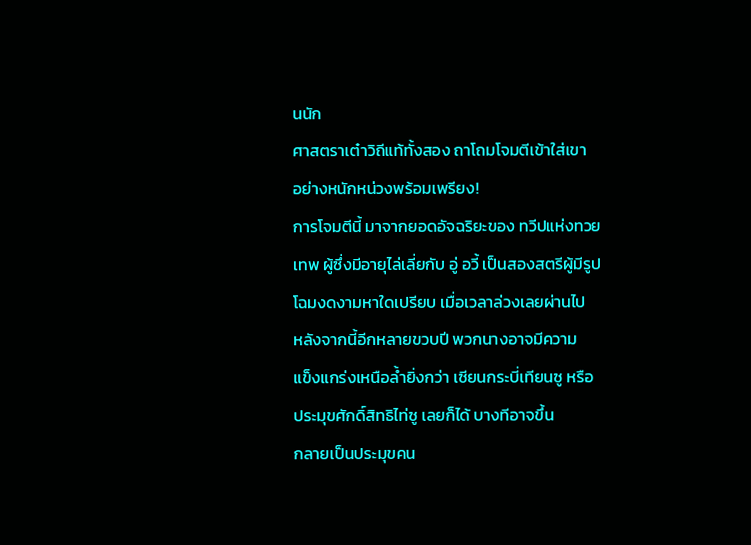นนัก
ศาสตราเต๋าวิถีแท้ทั้งสอง ถาโถมโจมตีเข้าใส่เขา
อย่างหนักหน่วงพร้อมเพรียง!
การโจมตีนี้ มาจากยอดอัจฉริยะของ ทวีปแห่งทวย
เทพ ผู้ซึ่งมีอายุไล่เลี่ยกับ อู่ อวี้ เป็นสองสตรีผู้มีรูป
โฉมงดงามหาใดเปรียบ เมื่อเวลาล่วงเลยผ่านไป
หลังจากนี้อีกหลายขวบปี พวกนางอาจมีความ
แข็งแกร่งเหนือล้ำยิ่งกว่า เซียนกระบี่เทียนซู หรือ
ประมุขศักดิ์สิทธิไท่ซู เลยก็ได้ บางทีอาจขึ้น
กลายเป็นประมุขคน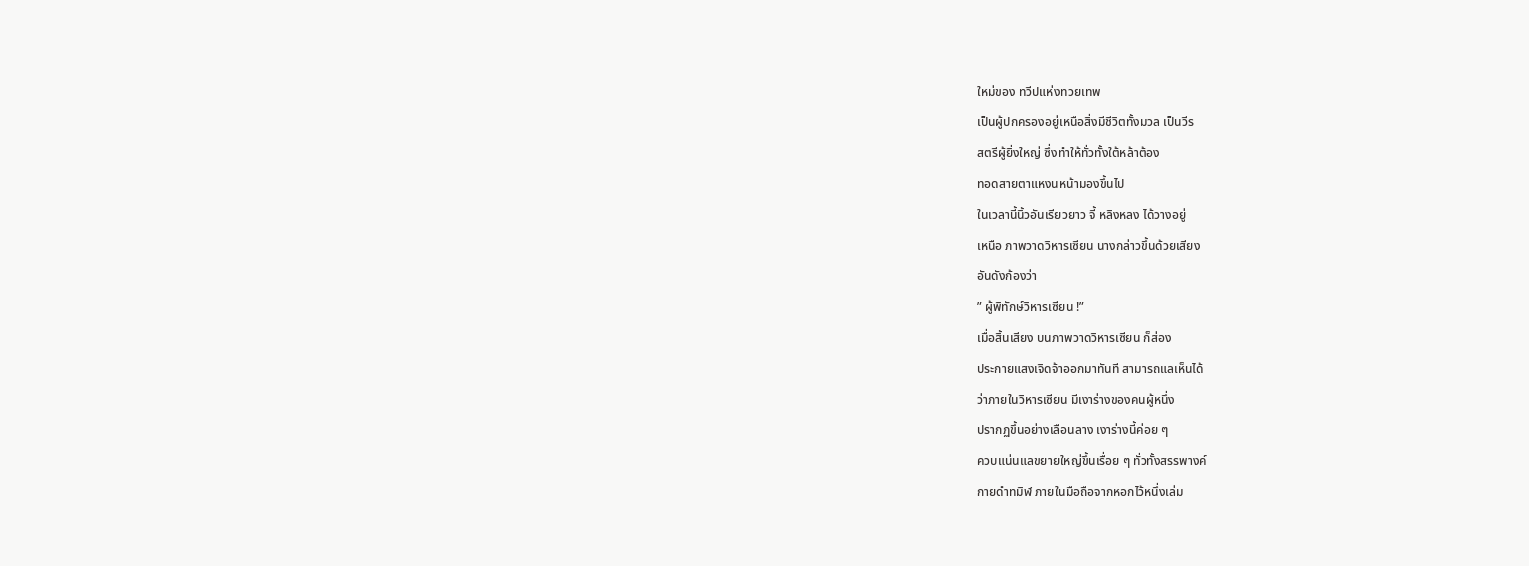ใหม่ของ ทวีปแห่งทวยเทพ
เป็นผู้ปกครองอยู่เหนือสิ่งมีชีวิตทั้งมวล เป็นวีร
สตรีผู้ยิ่งใหญ่ ซึ่งทำให้ทั่วทั้งใต้หล้าต้อง
ทอดสายตาแหงนหน้ามองขึ้นไป
ในเวลานี้นิ้วอันเรียวยาว จี้ หลิงหลง ได้วางอยู่
เหนือ ภาพวาดวิหารเซียน นางกล่าวขึ้นด้วยเสียง
อันดังก้องว่า
” ผู้พิทักษ์วิหารเซียน !”
เมื่อสิ้นเสียง บนภาพวาดวิหารเซียน ก็ส่อง
ประกายแสงเจิดจ้าออกมาทันที สามารถแลเห็นได้
ว่าภายในวิหารเซียน มีเงาร่างของคนผู้หนึ่ง
ปรากฏขึ้นอย่างเลือนลาง เงาร่างนี้ค่อย ๆ
ควบแน่นแลขยายใหญ่ขึ้นเรื่อย ๆ ทั่วทั้งสรรพางค์
กายดำทมิฬ ภายในมือถือจากหอกไว้หนึ่งเล่ม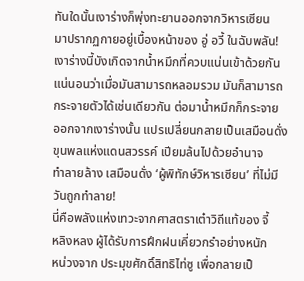ทันใดนั้นเงาร่างก็พุ่งทะยานออกจากวิหารเซียน
มาปรากฏกายอยู่เบื้องหน้าของ อู่ อวี้ ในฉับพลัน!
เงาร่างนี้บังเกิดจากน้ำหมึกที่ควบแน่นเข้าด้วยกัน
แน่นอนว่าเมื่อมันสามารถหลอมรวม มันก็สามารถ
กระจายตัวได้เช่นเดียวกัน ต่อมาน้ำหมึกก็กระจาย
ออกจากเงาร่างนั้น แปรเปลี่ยนกลายเป็นเสมือนดั่ง
ขุนพลแห่งแดนสวรรค์ เปียมล้นไปด้วยอำนาจ
ทำลายล้าง เสมือนดั่ง ‘ผู้พิทักษ์วิหารเซียน’ ที่ไม่มี
วันถูกทำลาย!
นี่คือพลังแห่งเทวะจากศาสตราเต๋าวิถีแท้ของ จี้
หลิงหลง ผู้ได้รับการฝึกฝนเคี่ยวกรำอย่างหนัก
หน่วงจาก ประมุขศักดิ์สิทธิไท่ซู เพื่อกลายเป็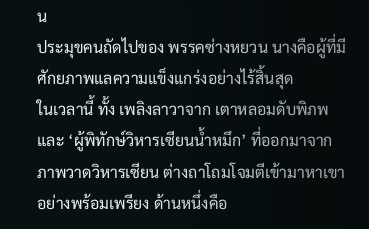น
ประมุขคนถัดไปของ พรรคซ่างหยวน นางคือผู้ที่มี
ศักยภาพแลความแข็งแกร่งอย่างไร้สิ้นสุด
ในเวลานี้ ทั้ง เพลิงลาวาจาก เตาหลอมดับพิภพ
และ ‘ผู้พิทักษ์วิหารเซียนน้ำหมึก’ ที่ออกมาจาก
ภาพวาดวิหารเซียน ต่างถาโถมโจมตีเข้ามาหาเขา
อย่างพร้อมเพรียง ด้านหนึ่งคือ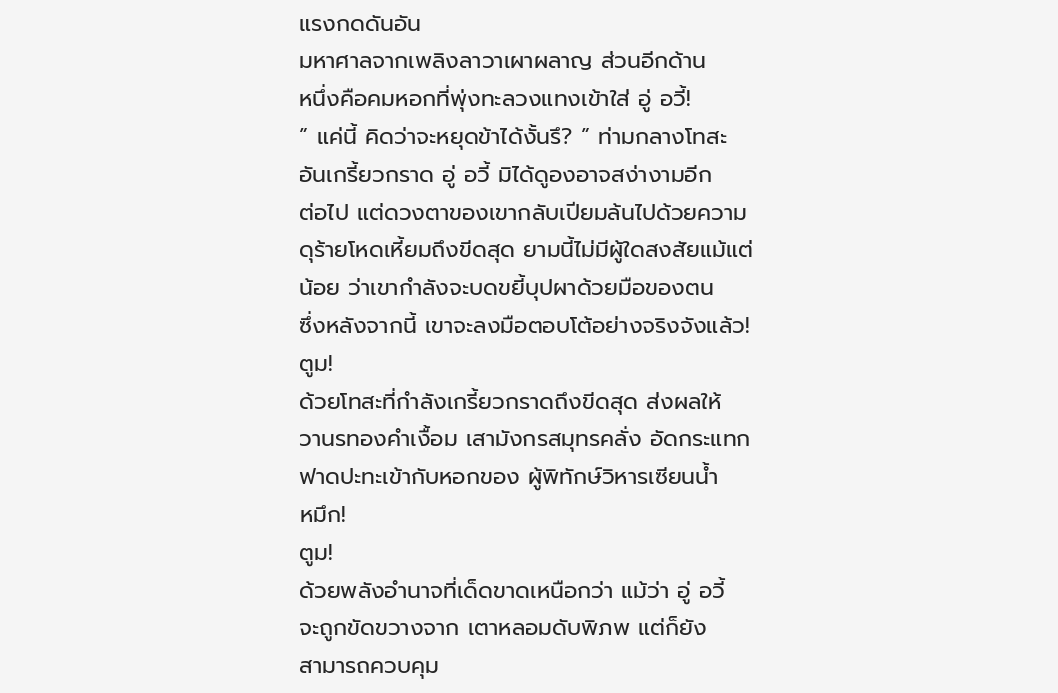แรงกดดันอัน
มหาศาลจากเพลิงลาวาเผาผลาญ ส่วนอีกด้าน
หนึ่งคือคมหอกที่พุ่งทะลวงแทงเข้าใส่ อู่ อวี้!
” แค่นี้ คิดว่าจะหยุดข้าได้งั้นรึ? ” ท่ามกลางโทสะ
อันเกรี้ยวกราด อู่ อวี้ มิได้ดูองอาจสง่างามอีก
ต่อไป แต่ดวงตาของเขากลับเปียมล้นไปด้วยความ
ดุร้ายโหดเหี้ยมถึงขีดสุด ยามนี้ไม่มีผู้ใดสงสัยแม้แต่
น้อย ว่าเขากำลังจะบดขยี้บุปผาด้วยมือของตน
ซึ่งหลังจากนี้ เขาจะลงมือตอบโต้อย่างจริงจังแล้ว!
ตูม!
ด้วยโทสะที่กำลังเกรี้ยวกราดถึงขีดสุด ส่งผลให้
วานรทองคำเงื้อม เสามังกรสมุทรคลั่ง อัดกระแทก
ฟาดปะทะเข้ากับหอกของ ผู้พิทักษ์วิหารเซียนน้ำ
หมึก!
ตูม!
ด้วยพลังอำนาจที่เด็ดขาดเหนือกว่า แม้ว่า อู่ อวี้
จะถูกขัดขวางจาก เตาหลอมดับพิภพ แต่ก็ยัง
สามารถควบคุม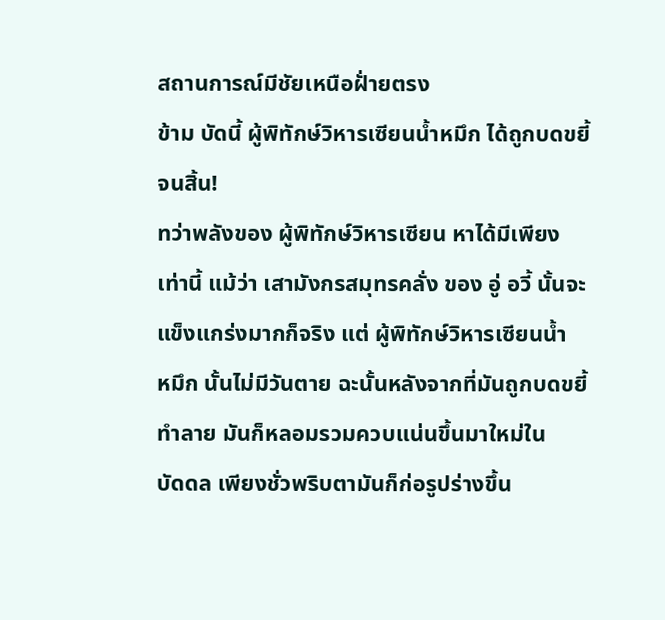สถานการณ์มีชัยเหนือฝั่ายตรง
ข้าม บัดนี้ ผู้พิทักษ์วิหารเซียนน้ำหมึก ได้ถูกบดขยี้
จนสิ้น!
ทว่าพลังของ ผู้พิทักษ์วิหารเซียน หาได้มีเพียง
เท่านี้ แม้ว่า เสามังกรสมุทรคลั่ง ของ อู่ อวี้ นั้นจะ
แข็งแกร่งมากก็จริง แต่ ผู้พิทักษ์วิหารเซียนน้ำ
หมึก นั้นไม่มีวันตาย ฉะนั้นหลังจากที่มันถูกบดขยี้
ทำลาย มันก็หลอมรวมควบแน่นขึ้นมาใหม่ใน
บัดดล เพียงชั่วพริบตามันก็ก่อรูปร่างขึ้น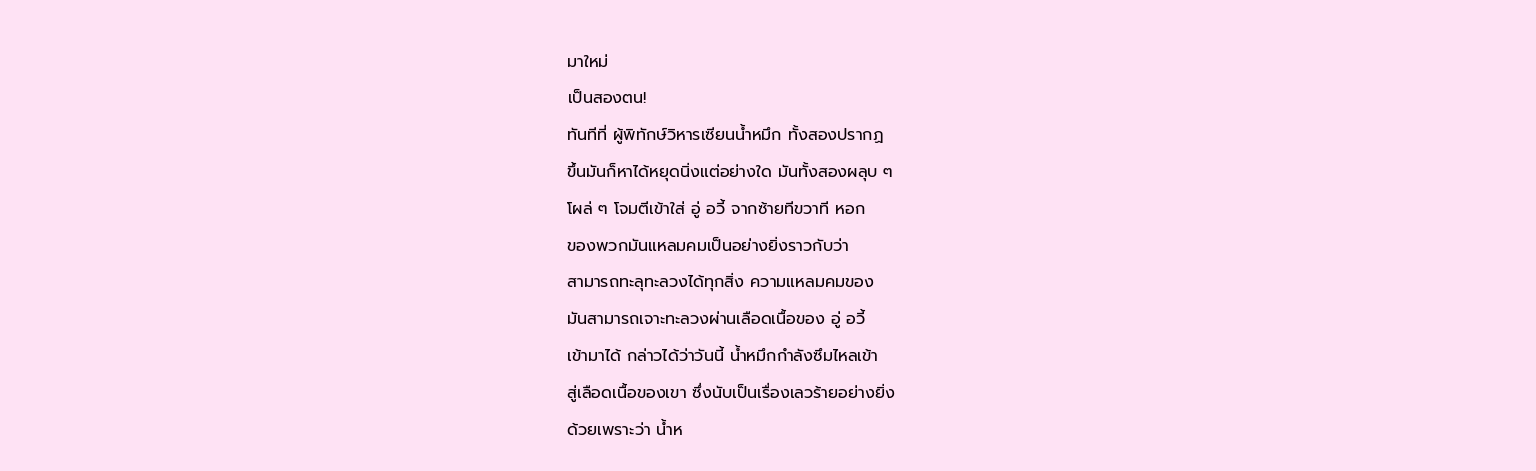มาใหม่
เป็นสองตน!
ทันทีที่ ผู้พิทักษ์วิหารเซียนน้ำหมึก ทั้งสองปรากฏ
ขึ้นมันก็หาได้หยุดนิ่งแต่อย่างใด มันทั้งสองผลุบ ๆ
โผล่ ๆ โจมตีเข้าใส่ อู่ อวี้ จากซ้ายทีขวาที หอก
ของพวกมันแหลมคมเป็นอย่างยิ่งราวกับว่า
สามารถทะลุทะลวงได้ทุกสิ่ง ความแหลมคมของ
มันสามารถเจาะทะลวงผ่านเลือดเนื้อของ อู่ อวี้
เข้ามาได้ กล่าวได้ว่าวันนี้ น้ำหมึกกำลังซึมไหลเข้า
สู่เลือดเนื้อของเขา ซึ่งนับเป็นเรื่องเลวร้ายอย่างยิ่ง
ด้วยเพราะว่า น้ำห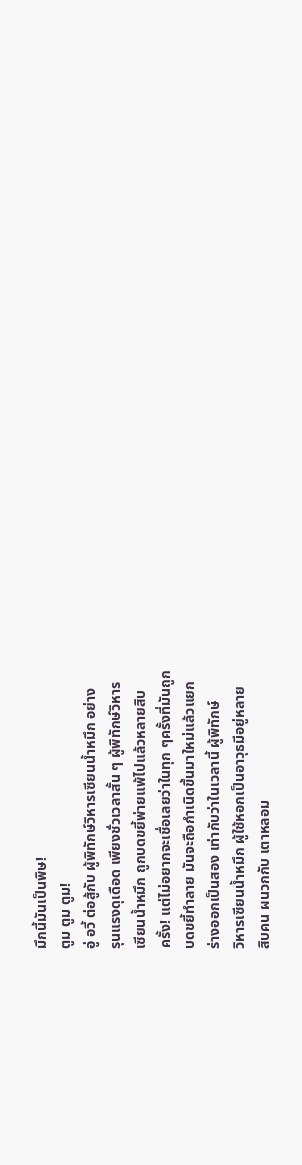มึกนี้มันเป็นพิษ!
ตูม ตูม ตูม!
อู่ อวี้ ต่อสู้กับ ผู้พิทักษ์วิหารเซียนน้ำหมึก อย่าง
รุนแรงดุเดือด เพียงชั่วเวลาสั้น ๆ ผู้พิทักษ์วิหาร
เซียนน้ำหมึก ถูกบดขยี้พ่ายแพ้ไปแล้วหลายสิบ
ครั้ง! แต่ไม่อยากจะเชื่อเลยว่าในทุก ๆครั้งที่มันถูก
บดขยี้ทำลาย มันจะถือกำเนิดขึ้นมาใหม่แล้วแยก
ร่างออกเป็นสอง เท่ากับว่าในเวลานี้ ผู้พิทักษ์
วิหารเซียนน้ำหมึก ผู้ใช้หอกเป็นอาวุธมีอยู่หลาย
สิบคน ผนวกกับ เตาหลอม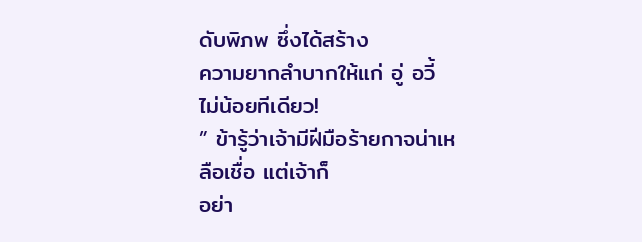ดับพิภพ ซึ่งได้สร้าง
ความยากลำบากให้แก่ อู่ อวี้ ไม่น้อยทีเดียว!
” ข้ารู้ว่าเจ้ามีฝีมือร้ายกาจน่าเหลือเชื่อ แต่เจ้าก็
อย่า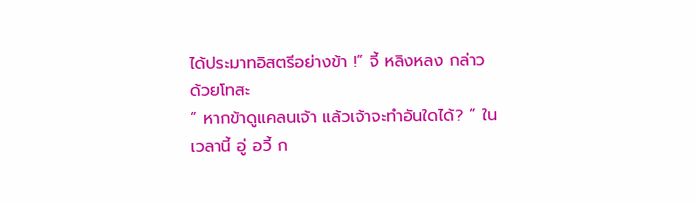ได้ประมาทอิสตรีอย่างข้า !” จี้ หลิงหลง กล่าว
ด้วยโทสะ
” หากข้าดูแคลนเจ้า แล้วเจ้าจะทำอันใดได้? ” ใน
เวลานี้ อู่ อวี้ ก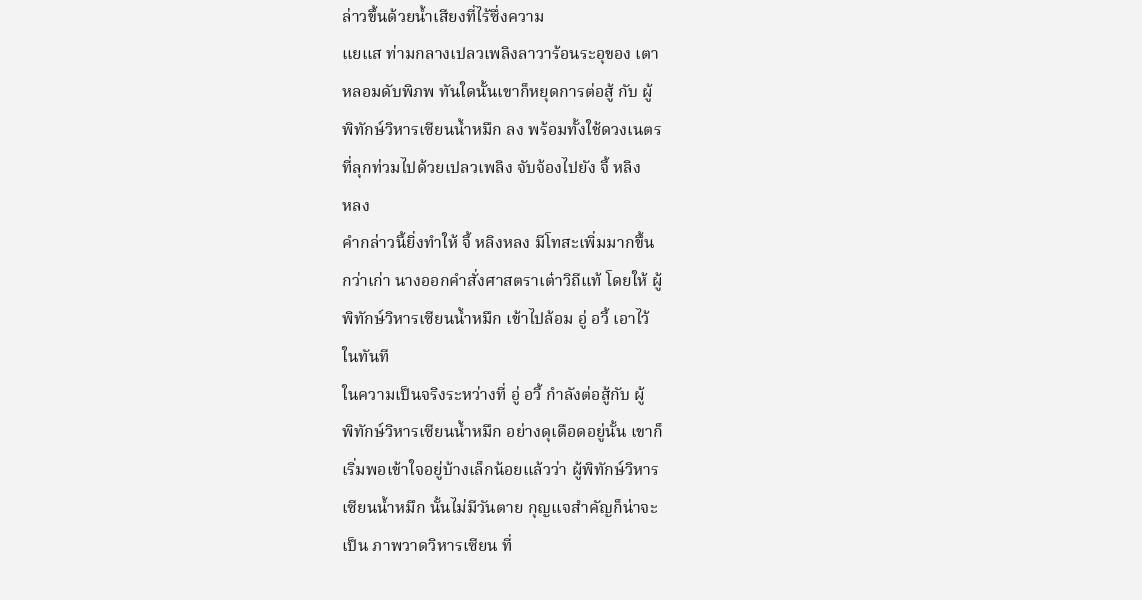ล่าวขึ้นด้วยน้ำเสียงที่ไร้ซึ่งความ
แยแส ท่ามกลางเปลวเพลิงลาวาร้อนระอุของ เตา
หลอมดับพิภพ ทันใดนั้นเขาก็หยุดการต่อสู้ กับ ผู้
พิทักษ์วิหารเซียนน้ำหมึก ลง พร้อมทั้งใช้ดวงเนตร
ที่ลุกท่วมไปด้วยเปลวเพลิง จับจ้องไปยัง จี้ หลิง
หลง
คำกล่าวนี้ยิ่งทำให้ จี้ หลิงหลง มีโทสะเพิ่มมากขึ้น
กว่าเก่า นางออกคำสั่งศาสตราเต๋าวิถีแท้ โดยให้ ผู้
พิทักษ์วิหารเซียนน้ำหมึก เข้าไปล้อม อู่ อวี้ เอาไว้
ในทันที
ในความเป็นจริงระหว่างที่ อู่ อวี้ กำลังต่อสู้กับ ผู้
พิทักษ์วิหารเซียนน้ำหมึก อย่างดุเดือดอยู่นั้น เขาก็
เริ่มพอเข้าใจอยู่บ้างเล็กน้อยแล้วว่า ผู้พิทักษ์วิหาร
เซียนน้ำหมึก นั้นไม่มีวันตาย กุญแจสำคัญก็น่าจะ
เป็น ภาพวาดวิหารเซียน ที่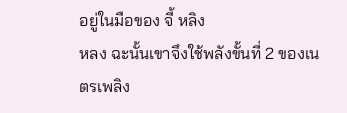อยู่ในมือของ จี้ หลิง
หลง ฉะนั้นเขาจึงใช้พลังขั้นที่ 2 ของเนตรเพลิง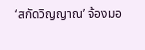‘สกัดวิญญาณ’ จ้องมอ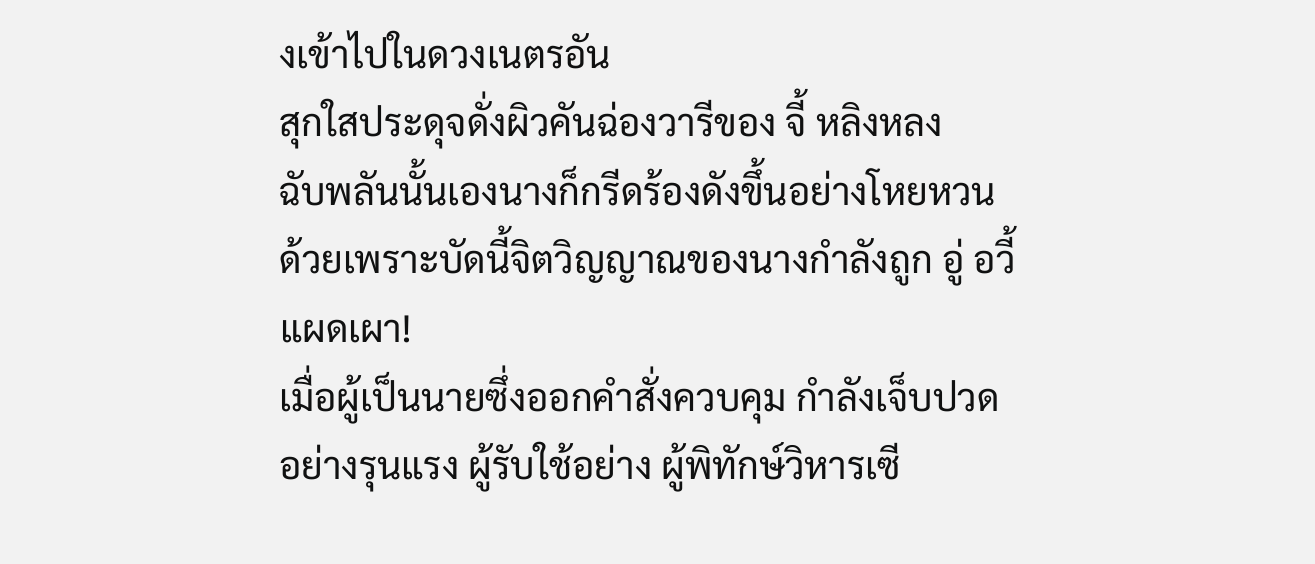งเข้าไปในดวงเนตรอัน
สุกใสประดุจดั่งผิวคันฉ่องวารีของ จี้ หลิงหลง
ฉับพลันนั้นเองนางก็กรีดร้องดังขึ้นอย่างโหยหวน
ด้วยเพราะบัดนี้จิตวิญญาณของนางกำลังถูก อู่ อวี้
แผดเผา!
เมื่อผู้เป็นนายซึ่งออกคำสั่งควบคุม กำลังเจ็บปวด
อย่างรุนแรง ผู้รับใช้อย่าง ผู้พิทักษ์วิหารเซี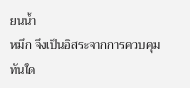ยนน้ำ
หมึก จึงเป็นอิสระจากการควบคุม ทันใด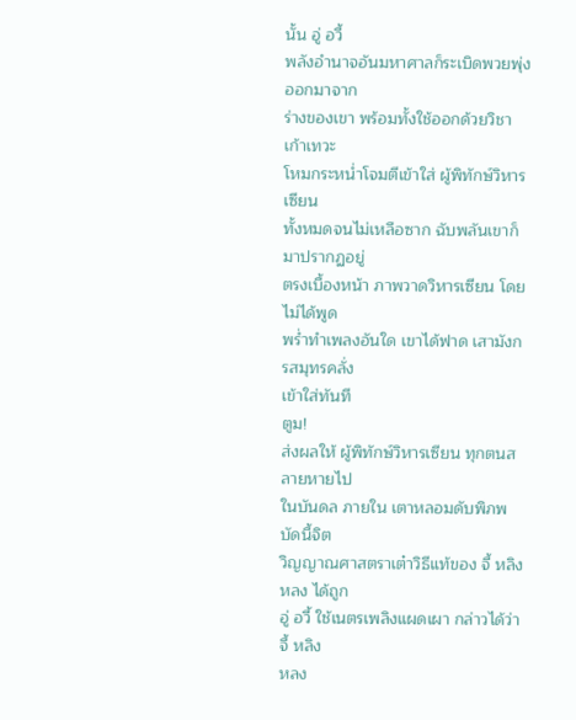นั้น อู่ อวี้
พลังอำนาจอันมหาศาลก็ระเบิดพวยพุ่งออกมาจาก
ร่างของเขา พร้อมทั้งใช้ออกด้วยวิชาเก้าเทวะ
โหมกระหน่ำโจมตีเข้าใส่ ผู้พิทักษ์วิหารเซียน
ทั้งหมดจนไม่เหลือซาก ฉับพลันเขาก็มาปรากฏอยู่
ตรงเบื้องหน้า ภาพวาดวิหารเซียน โดยไม่ได้พูด
พร่ำทำเพลงอันใด เขาได้ฟาด เสามังกรสมุทรคลั่ง
เข้าใส่ทันที
ตูม!
ส่งผลให้ ผู้พิทักษ์วิหารเซียน ทุกตนสลายหายไป
ในบันดล ภายใน เตาหลอมดับพิภพ บัดนี้จิต
วิญญาณศาสตราเต๋าวิธีแท้ของ จี้ หลิงหลง ได้ถูก
อู่ อวี้ ใช้เนตรเพลิงแผดเผา กล่าวได้ว่า จี้ หลิง
หลง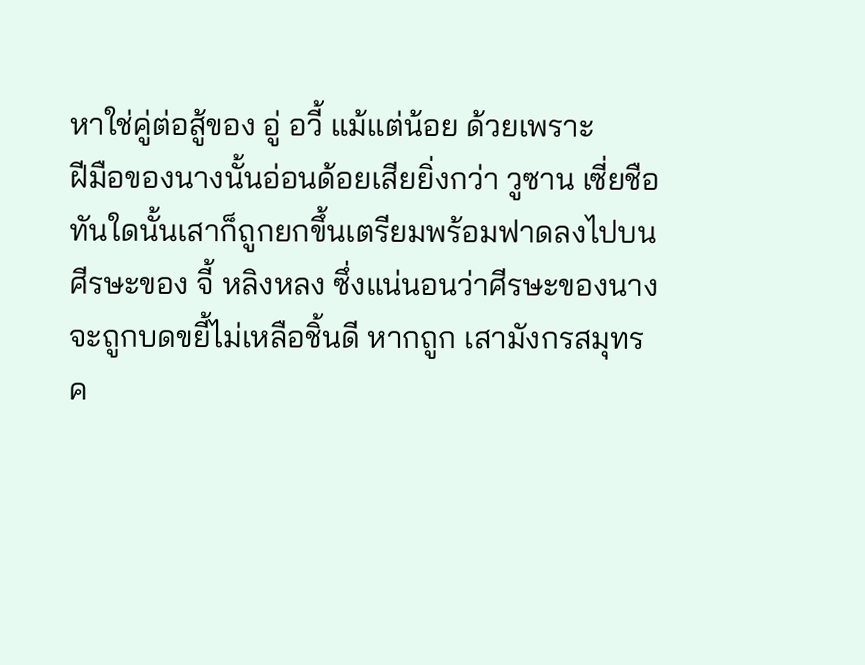หาใช่คู่ต่อสู้ของ อู่ อวี้ แม้แต่น้อย ด้วยเพราะ
ฝีมือของนางนั้นอ่อนด้อยเสียยิ่งกว่า วูซาน เซี่ยชือ
ทันใดนั้นเสาก็ถูกยกขึ้นเตรียมพร้อมฟาดลงไปบน
ศีรษะของ จี้ หลิงหลง ซึ่งแน่นอนว่าศีรษะของนาง
จะถูกบดขยี้ไม่เหลือชิ้นดี หากถูก เสามังกรสมุทร
ค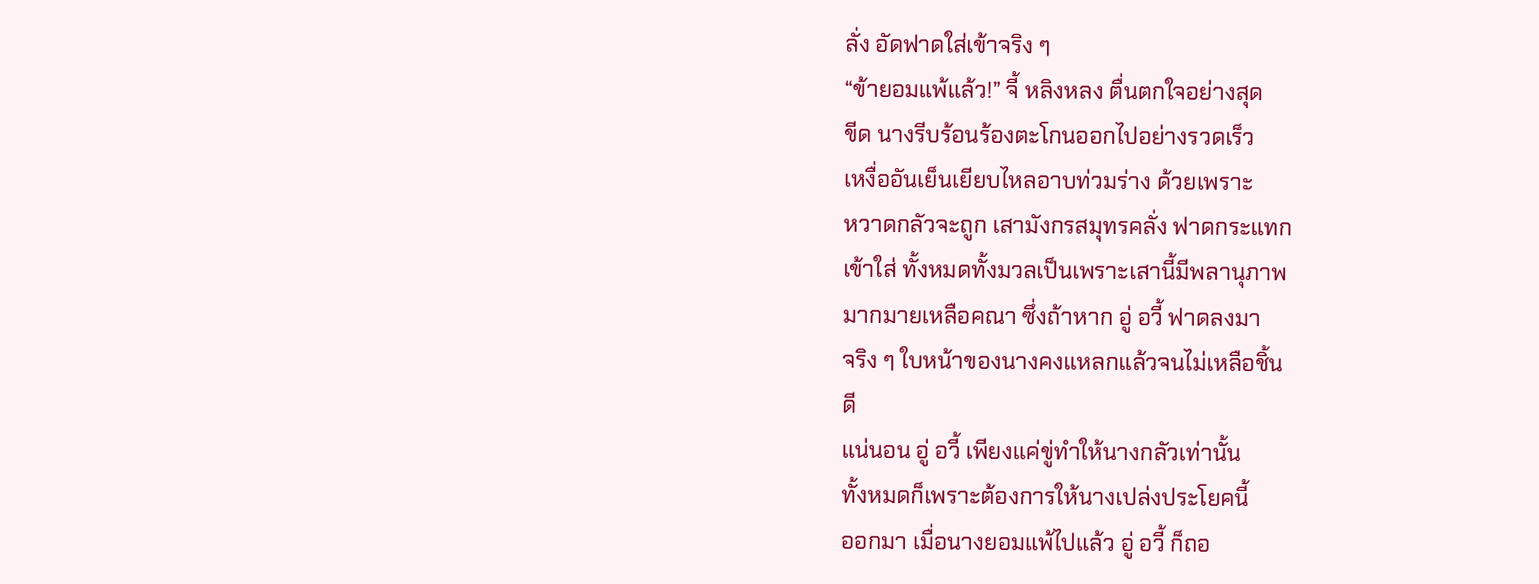ลั่ง อัดฟาดใส่เข้าจริง ๆ
“ข้ายอมแพ้แล้ว!” จี้ หลิงหลง ตื่นตกใจอย่างสุด
ขีด นางรีบร้อนร้องตะโกนออกไปอย่างรวดเร็ว
เหงื่ออันเย็นเยียบไหลอาบท่วมร่าง ด้วยเพราะ
หวาดกลัวจะถูก เสามังกรสมุทรคลั่ง ฟาดกระแทก
เข้าใส่ ทั้งหมดทั้งมวลเป็นเพราะเสานี้มีพลานุภาพ
มากมายเหลือคณา ซึ่งถ้าหาก อู่ อวี้ ฟาดลงมา
จริง ๆ ใบหน้าของนางคงแหลกแล้วจนไม่เหลือชิ้น
ดี
แน่นอน อู่ อวี้ เพียงแค่ขู่ทำให้นางกลัวเท่านั้น
ทั้งหมดก็เพราะต้องการให้นางเปล่งประโยคนี้
ออกมา เมื่อนางยอมแพ้ไปแล้ว อู่ อวี้ ก็ถอ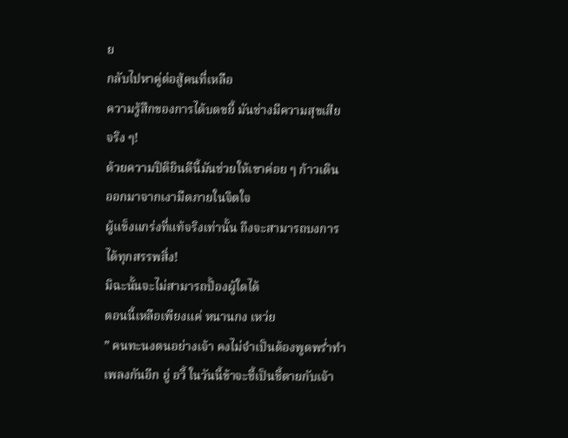ย
กลับไปหาคู่ต่อสู้คนที่เหลือ
ความรู้สึกของการได้บดขยี้ มันช่างมีความสุขเสีย
จริง ๆ!
ด้วยความปิติยินดีนี้มันช่วยให้เขาค่อย ๆ ก้าวเดิน
ออกมาจากเงามืดภายในจิตใจ
ผู้แข็งแกร่งที่แท้จริงเท่านั้น ถึงจะสามารถบงการ
ได้ทุกสรรพสิ่ง!
มิฉะนั้นจะไม่สามารถปั้องผู้ใดได้
ตอนนี้เหลือเพียงแค่ หนานกง เหว่ย
” คนทะนงตนอย่างเจ้า คงไม่จำเป็นต้องพูดพร่ำทำ
เพลงกันอีก อู่ อวี้ ในวันนี้ข้าจะชี้เป็นชี้ตายกับเจ้า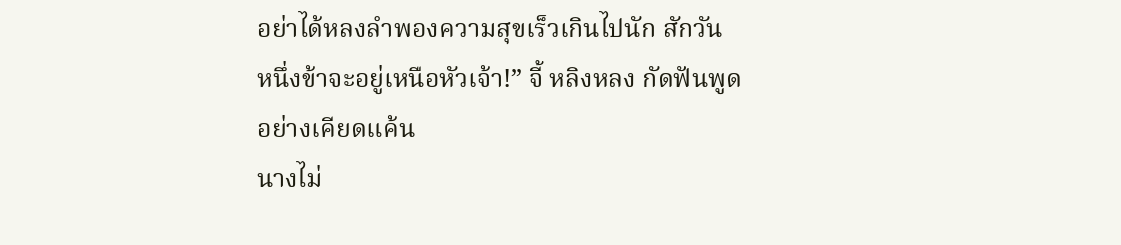อย่าได้หลงลำพองความสุขเร็วเกินไปนัก สักวัน
หนึ่งข้าจะอยู่เหนือหัวเจ้า!” จี้ หลิงหลง กัดฟันพูด
อย่างเคียดแค้น
นางไม่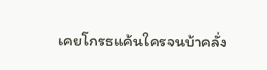เคยโกรธแค้นใครจนบ้าคลั่ง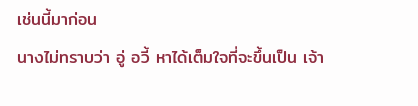เช่นนี้มาก่อน
นางไม่ทราบว่า อู่ อวี้ หาได้เต็มใจที่จะขึ้นเป็น เจ้า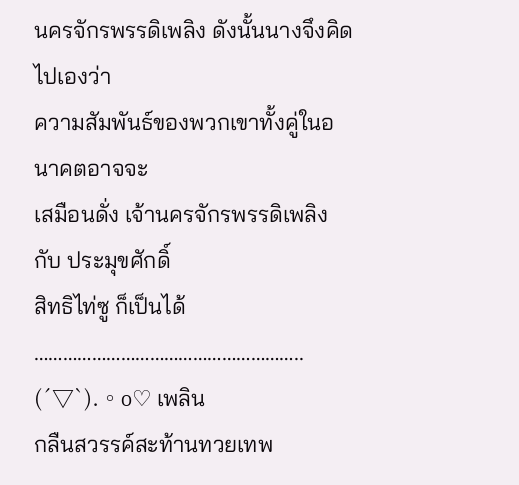นครจักรพรรดิเพลิง ดังนั้นนางจึงคิดไปเองว่า
ความสัมพันธ์ของพวกเขาทั้งคู่ในอนาคตอาจจะ
เสมือนดั่ง เจ้านครจักรพรรดิเพลิง กับ ประมุขศักดิ์
สิทธิไท่ซู ก็เป็นได้
………………………………………………..
(´▽`).。o♡ เพลิน
กลืนสวรรค์สะท้านทวยเทพ